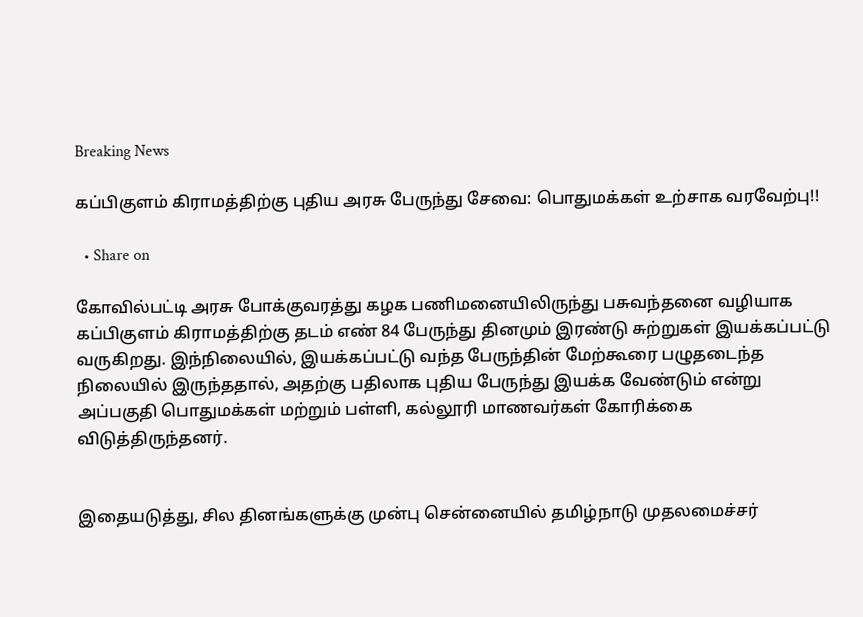Breaking News

கப்பிகுளம் கிராமத்திற்கு புதிய அரசு பேருந்து சேவை: பொதுமக்கள் உற்சாக வரவேற்பு!!

  • Share on

கோவில்பட்டி அரசு போக்குவரத்து கழக பணிமனையிலிருந்து பசுவந்தனை வழியாக கப்பிகுளம் கிராமத்திற்கு தடம் எண் 84 பேருந்து தினமும் இரண்டு சுற்றுகள் இயக்கப்பட்டு வருகிறது. இந்நிலையில், இயக்கப்பட்டு வந்த பேருந்தின் மேற்கூரை பழுதடைந்த நிலையில் இருந்ததால், அதற்கு பதிலாக புதிய பேருந்து இயக்க வேண்டும் என்று அப்பகுதி பொதுமக்கள் மற்றும் பள்ளி, கல்லூரி மாணவர்கள் கோரிக்கை விடுத்திருந்தனர்.


இதையடுத்து, சில தினங்களுக்கு முன்பு சென்னையில் தமிழ்நாடு முதலமைச்சர்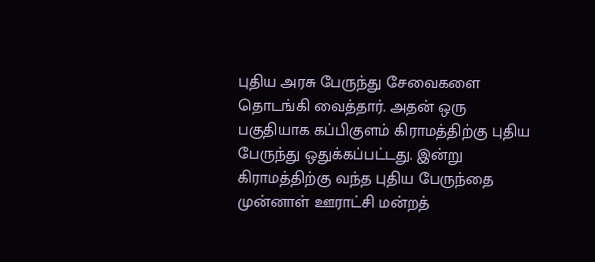புதிய அரசு பேருந்து சேவைகளை தொடங்கி வைத்தார். அதன் ஒரு பகுதியாக கப்பிகுளம் கிராமத்திற்கு புதிய பேருந்து ஒதுக்கப்பட்டது. இன்று கிராமத்திற்கு வந்த புதிய பேருந்தை முன்னாள் ஊராட்சி மன்றத்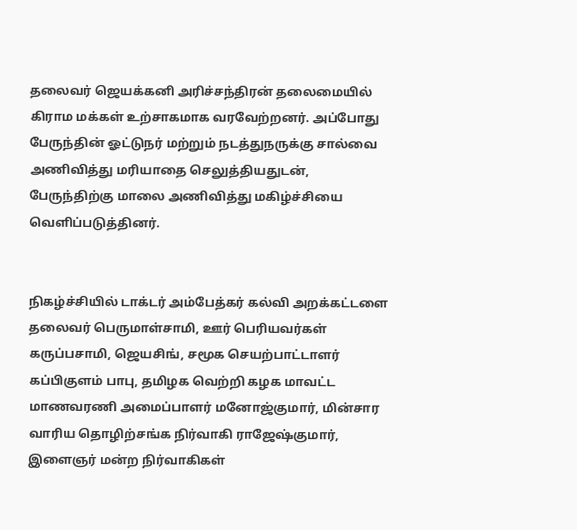தலைவர் ஜெயக்கனி அரிச்சந்திரன் தலைமையில் கிராம மக்கள் உற்சாகமாக வரவேற்றனர். அப்போது பேருந்தின் ஓட்டுநர் மற்றும் நடத்துநருக்கு சால்வை அணிவித்து மரியாதை செலுத்தியதுடன், பேருந்திற்கு மாலை அணிவித்து மகிழ்ச்சியை வெளிப்படுத்தினர்.


நிகழ்ச்சியில் டாக்டர் அம்பேத்கர் கல்வி அறக்கட்டளை தலைவர் பெருமாள்சாமி, ஊர் பெரியவர்கள் கருப்பசாமி, ஜெயசிங், சமூக செயற்பாட்டாளர் கப்பிகுளம் பாபு, தமிழக வெற்றி கழக மாவட்ட மாணவரணி அமைப்பாளர் மனோஜ்குமார், மின்சார வாரிய தொழிற்சங்க நிர்வாகி ராஜேஷ்குமார், இளைஞர் மன்ற நிர்வாகிகள்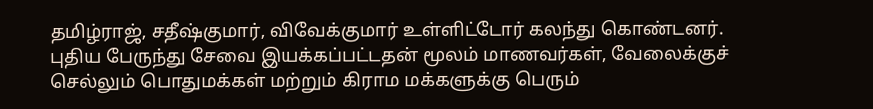தமிழ்ராஜ், சதீஷ்குமார், விவேக்குமார் உள்ளிட்டோர் கலந்து கொண்டனர். புதிய பேருந்து சேவை இயக்கப்பட்டதன் மூலம் மாணவர்கள், வேலைக்குச் செல்லும் பொதுமக்கள் மற்றும் கிராம மக்களுக்கு பெரும்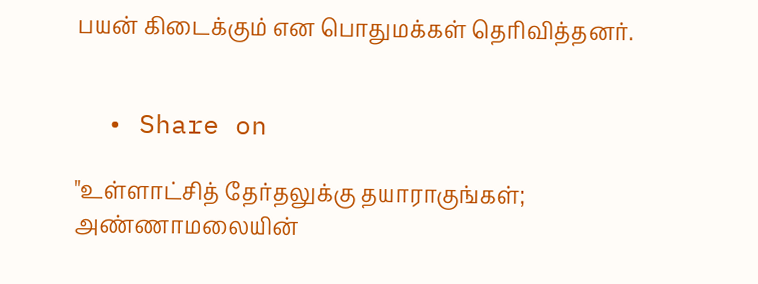பயன் கிடைக்கும் என பொதுமக்கள் தெரிவித்தனர்.


  • Share on

"உள்ளாட்சித் தேர்தலுக்கு தயாராகுங்கள்; அண்ணாமலையின்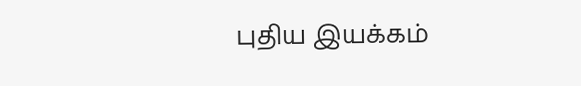புதிய இயக்கம்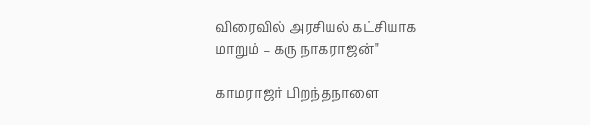விரைவில் அரசியல் கட்சியாக மாறும் – கரு நாகராஜன்"

காமராஜர் பிறந்தநாளை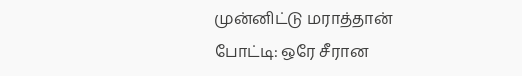முன்னிட்டு மராத்தான் போட்டி: ஒரே சீரான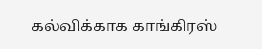கல்விக்காக காங்கிரஸ்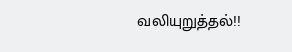வலியுறுத்தல்!!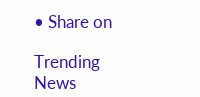• Share on

Trending News